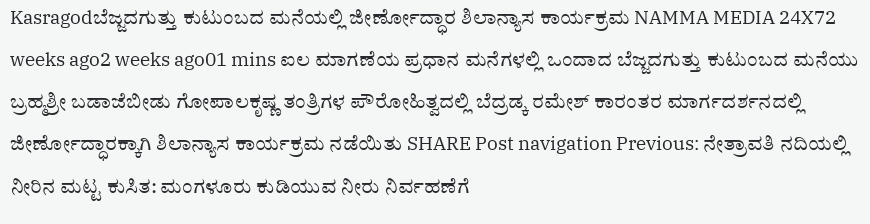Kasragodಬೆಜ್ಜದಗುತ್ತು ಕುಟುಂಬದ ಮನೆಯಲ್ಲಿ ಜೀರ್ಣೋದ್ಧಾರ ಶಿಲಾನ್ಯಾಸ ಕಾರ್ಯಕ್ರಮ NAMMA MEDIA 24X72 weeks ago2 weeks ago01 mins ಐಲ ಮಾಗಣೆಯ ಪ್ರಧಾನ ಮನೆಗಳಲ್ಲಿ ಒಂದಾದ ಬೆಜ್ಜದಗುತ್ತು ಕುಟುಂಬದ ಮನೆಯು ಬ್ರಹ್ಮಶ್ರೀ ಬಡಾಜೆಬೀಡು ಗೋಪಾಲಕೃಷ್ಣ ತಂತ್ರಿಗಳ ಪೌರೋಹಿತ್ವದಲ್ಲಿ ಬೆದ್ರಡ್ಕ ರಮೇಶ್ ಕಾರಂತರ ಮಾರ್ಗದರ್ಶನದಲ್ಲಿ ಜೀರ್ಣೋದ್ಧಾರಕ್ಕಾಗಿ ಶಿಲಾನ್ಯಾಸ ಕಾರ್ಯಕ್ರಮ ನಡೆಯಿತು SHARE Post navigation Previous: ನೇತ್ರಾವತಿ ನದಿಯಲ್ಲಿ ನೀರಿನ ಮಟ್ಟ ಕುಸಿತ: ಮಂಗಳೂರು ಕುಡಿಯುವ ನೀರು ನಿರ್ವಹಣೆಗೆ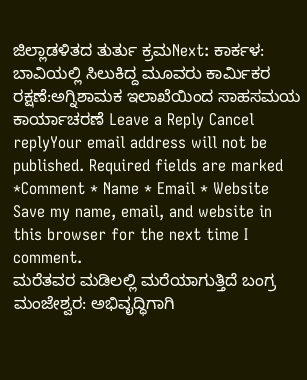ಜಿಲ್ಲಾಡಳಿತದ ತುರ್ತು ಕ್ರಮNext: ಕಾರ್ಕಳ: ಬಾವಿಯಲ್ಲಿ ಸಿಲುಕಿದ್ದ ಮೂವರು ಕಾರ್ಮಿಕರ ರಕ್ಷಣೆ:ಅಗ್ನಿಶಾಮಕ ಇಲಾಖೆಯಿಂದ ಸಾಹಸಮಯ ಕಾರ್ಯಾಚರಣೆ Leave a Reply Cancel replyYour email address will not be published. Required fields are marked *Comment * Name * Email * Website Save my name, email, and website in this browser for the next time I comment.
ಮರೆತವರ ಮಡಿಲಲ್ಲಿ ಮರೆಯಾಗುತ್ತಿದೆ ಬಂಗ್ರ ಮಂಜೇಶ್ವರ: ಅಭಿವೃದ್ಧಿಗಾಗಿ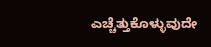ಎಚ್ಚೆತ್ತುಕೊಳ್ಳುವುದೇ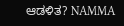ಆಡಳಿತ? NAMMA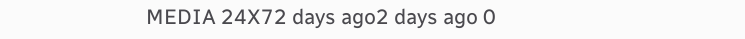MEDIA 24X72 days ago2 days ago 0